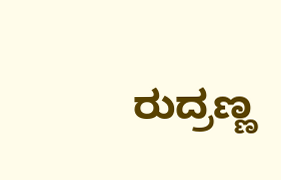ರುದ್ರಣ್ಣ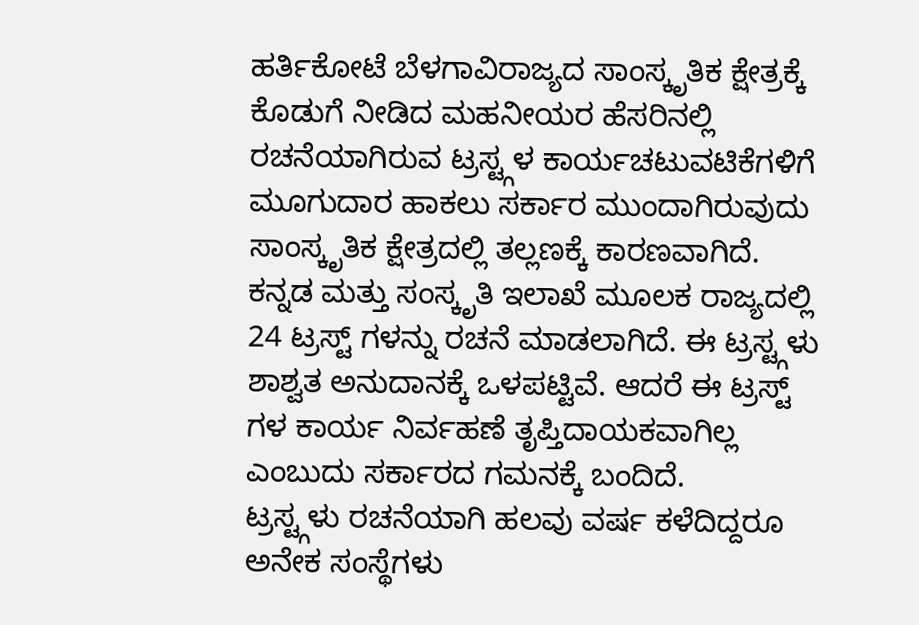ಹರ್ತಿಕೋಟೆ ಬೆಳಗಾವಿರಾಜ್ಯದ ಸಾಂಸ್ಕೃತಿಕ ಕ್ಷೇತ್ರಕ್ಕೆ ಕೊಡುಗೆ ನೀಡಿದ ಮಹನೀಯರ ಹೆಸರಿನಲ್ಲಿ ರಚನೆಯಾಗಿರುವ ಟ್ರಸ್ಟ್ಗಳ ಕಾರ್ಯಚಟುವಟಿಕೆಗಳಿಗೆ ಮೂಗುದಾರ ಹಾಕಲು ಸರ್ಕಾರ ಮುಂದಾಗಿರುವುದು ಸಾಂಸ್ಕೃತಿಕ ಕ್ಷೇತ್ರದಲ್ಲಿ ತಲ್ಲಣಕ್ಕೆ ಕಾರಣವಾಗಿದೆ. ಕನ್ನಡ ಮತ್ತು ಸಂಸ್ಕೃತಿ ಇಲಾಖೆ ಮೂಲಕ ರಾಜ್ಯದಲ್ಲಿ 24 ಟ್ರಸ್ಟ್ ಗಳನ್ನು ರಚನೆ ಮಾಡಲಾಗಿದೆ. ಈ ಟ್ರಸ್ಟ್ಗಳು ಶಾಶ್ವತ ಅನುದಾನಕ್ಕೆ ಒಳಪಟ್ಟಿವೆ. ಆದರೆ ಈ ಟ್ರಸ್ಟ್ ಗಳ ಕಾರ್ಯ ನಿರ್ವಹಣೆ ತೃಪ್ತಿದಾಯಕವಾಗಿಲ್ಲ ಎಂಬುದು ಸರ್ಕಾರದ ಗಮನಕ್ಕೆ ಬಂದಿದೆ.
ಟ್ರಸ್ಟ್ಗಳು ರಚನೆಯಾಗಿ ಹಲವು ವರ್ಷ ಕಳೆದಿದ್ದರೂ ಅನೇಕ ಸಂಸ್ಥೆಗಳು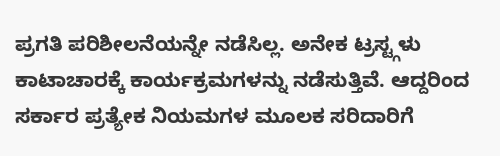ಪ್ರಗತಿ ಪರಿಶೀಲನೆಯನ್ನೇ ನಡೆಸಿಲ್ಲ. ಅನೇಕ ಟ್ರಸ್ಟ್ಗಳು ಕಾಟಾಚಾರಕ್ಕೆ ಕಾರ್ಯಕ್ರಮಗಳನ್ನು ನಡೆಸುತ್ತಿವೆ. ಆದ್ದರಿಂದ ಸರ್ಕಾರ ಪ್ರತ್ಯೇಕ ನಿಯಮಗಳ ಮೂಲಕ ಸರಿದಾರಿಗೆ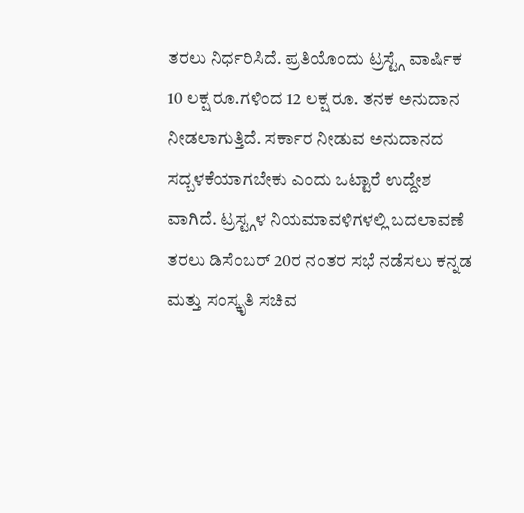ತರಲು ನಿರ್ಧರಿಸಿದೆ. ಪ್ರತಿಯೊಂದು ಟ್ರಸ್ಟ್ಗೆ ವಾರ್ಷಿಕ 10 ಲಕ್ಷ ರೂ.ಗಳಿಂದ 12 ಲಕ್ಷ ರೂ. ತನಕ ಅನುದಾನ ನೀಡಲಾಗುತ್ತಿದೆ. ಸರ್ಕಾರ ನೀಡುವ ಅನುದಾನದ ಸದ್ಬಳಕೆಯಾಗಬೇಕು ಎಂದು ಒಟ್ಟಾರೆ ಉದ್ದೇಶ
ವಾಗಿದೆ. ಟ್ರಸ್ಟ್ಗಳ ನಿಯಮಾವಳಿಗಳಲ್ಲಿ ಬದಲಾವಣೆ ತರಲು ಡಿಸೆಂಬರ್ 20ರ ನಂತರ ಸಭೆ ನಡೆಸಲು ಕನ್ನಡ ಮತ್ತು ಸಂಸ್ಕೃತಿ ಸಚಿವ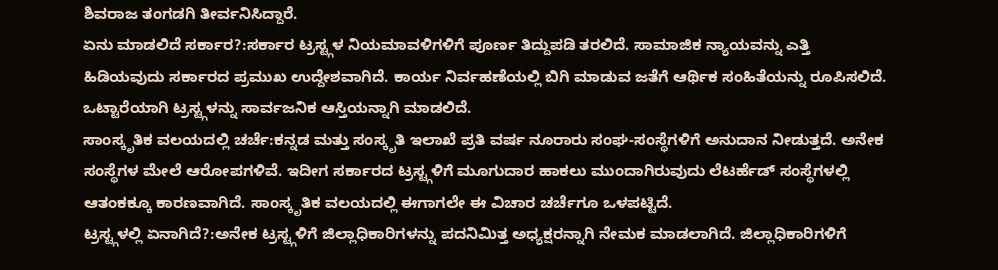ಶಿವರಾಜ ತಂಗಡಗಿ ತೀರ್ವನಿಸಿದ್ದಾರೆ.
ಏನು ಮಾಡಲಿದೆ ಸರ್ಕಾರ?:ಸರ್ಕಾರ ಟ್ರಸ್ಟ್ಗಳ ನಿಯಮಾವಳಿಗಳಿಗೆ ಪೂರ್ಣ ತಿದ್ದುಪಡಿ ತರಲಿದೆ. ಸಾಮಾಜಿಕ ನ್ಯಾಯವನ್ನು ಎತ್ತಿ ಹಿಡಿಯವುದು ಸರ್ಕಾರದ ಪ್ರಮುಖ ಉದ್ದೇಶವಾಗಿದೆ. ಕಾರ್ಯ ನಿರ್ವಹಣೆಯಲ್ಲಿ ಬಿಗಿ ಮಾಡುವ ಜತೆಗೆ ಆರ್ಥಿಕ ಸಂಹಿತೆಯನ್ನು ರೂಪಿಸಲಿದೆ. ಒಟ್ಟಾರೆಯಾಗಿ ಟ್ರಸ್ಟ್ಗಳನ್ನು ಸಾರ್ವಜನಿಕ ಆಸ್ತಿಯನ್ನಾಗಿ ಮಾಡಲಿದೆ.
ಸಾಂಸ್ಕೃತಿಕ ವಲಯದಲ್ಲಿ ಚರ್ಚೆ:ಕನ್ನಡ ಮತ್ತು ಸಂಸ್ಕೃತಿ ಇಲಾಖೆ ಪ್ರತಿ ವರ್ಷ ನೂರಾರು ಸಂಘ-ಸಂಸ್ಥೆಗಳಿಗೆ ಅನುದಾನ ನೀಡುತ್ತದೆ. ಅನೇಕ ಸಂಸ್ಥೆಗಳ ಮೇಲೆ ಆರೋಪಗಳಿವೆ. ಇದೀಗ ಸರ್ಕಾರದ ಟ್ರಸ್ಟ್ಗಳಿಗೆ ಮೂಗುದಾರ ಹಾಕಲು ಮುಂದಾಗಿರುವುದು ಲೆಟರ್ಹೆಡ್ ಸಂಸ್ಥೆಗಳಲ್ಲಿ ಆತಂಕಕ್ಕೂ ಕಾರಣವಾಗಿದೆ. ಸಾಂಸ್ಕೃತಿಕ ವಲಯದಲ್ಲಿ ಈಗಾಗಲೇ ಈ ವಿಚಾರ ಚರ್ಚೆಗೂ ಒಳಪಟ್ಟಿದೆ.
ಟ್ರಸ್ಟ್ಗಳಲ್ಲಿ ಏನಾಗಿದೆ?:ಅನೇಕ ಟ್ರಸ್ಟ್ಗಳಿಗೆ ಜಿಲ್ಲಾಧಿಕಾರಿಗಳನ್ನು ಪದನಿಮಿತ್ತ ಅಧ್ಯಕ್ಷರನ್ನಾಗಿ ನೇಮಕ ಮಾಡಲಾಗಿದೆ. ಜಿಲ್ಲಾಧಿಕಾರಿಗಳಿಗೆ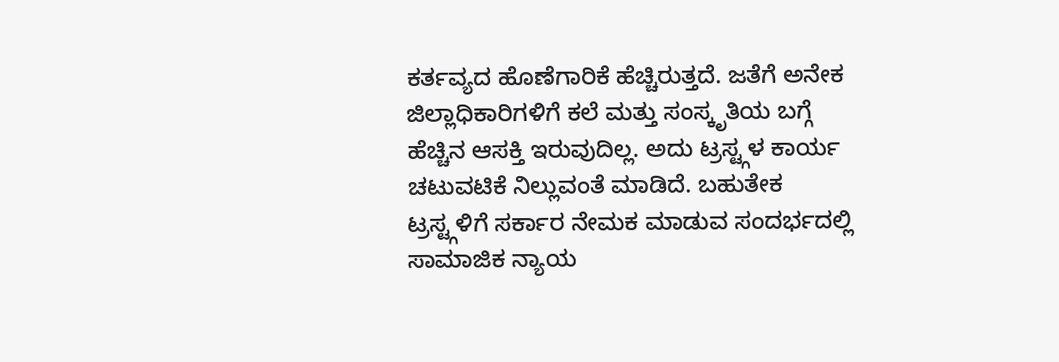ಕರ್ತವ್ಯದ ಹೊಣೆಗಾರಿಕೆ ಹೆಚ್ಚಿರುತ್ತದೆ. ಜತೆಗೆ ಅನೇಕ ಜಿಲ್ಲಾಧಿಕಾರಿಗಳಿಗೆ ಕಲೆ ಮತ್ತು ಸಂಸ್ಕೃತಿಯ ಬಗ್ಗೆ ಹೆಚ್ಚಿನ ಆಸಕ್ತಿ ಇರುವುದಿಲ್ಲ. ಅದು ಟ್ರಸ್ಟ್ಗಳ ಕಾರ್ಯ ಚಟುವಟಿಕೆ ನಿಲ್ಲುವಂತೆ ಮಾಡಿದೆ. ಬಹುತೇಕ ಟ್ರಸ್ಟ್ಗಳಿಗೆ ಸರ್ಕಾರ ನೇಮಕ ಮಾಡುವ ಸಂದರ್ಭದಲ್ಲಿ ಸಾಮಾಜಿಕ ನ್ಯಾಯ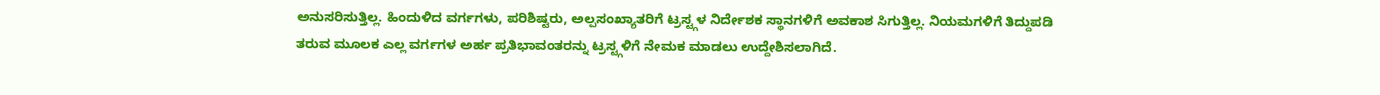ಅನುಸರಿಸುತ್ತಿಲ್ಲ. ಹಿಂದುಳಿದ ವರ್ಗಗಳು, ಪರಿಶಿಷ್ಟರು, ಅಲ್ಪಸಂಖ್ಯಾತರಿಗೆ ಟ್ರಸ್ಟ್ಗಳ ನಿರ್ದೇಶಕ ಸ್ಥಾನಗಳಿಗೆ ಅವಕಾಶ ಸಿಗುತ್ತಿಲ್ಲ. ನಿಯಮಗಳಿಗೆ ತಿದ್ದುಪಡಿ ತರುವ ಮೂಲಕ ಎಲ್ಲ ವರ್ಗಗಳ ಅರ್ಹ ಪ್ರತಿಭಾವಂತರನ್ನು ಟ್ರಸ್ಟ್ಗಳಿಗೆ ನೇಮಕ ಮಾಡಲು ಉದ್ದೇಶಿಸಲಾಗಿದೆ.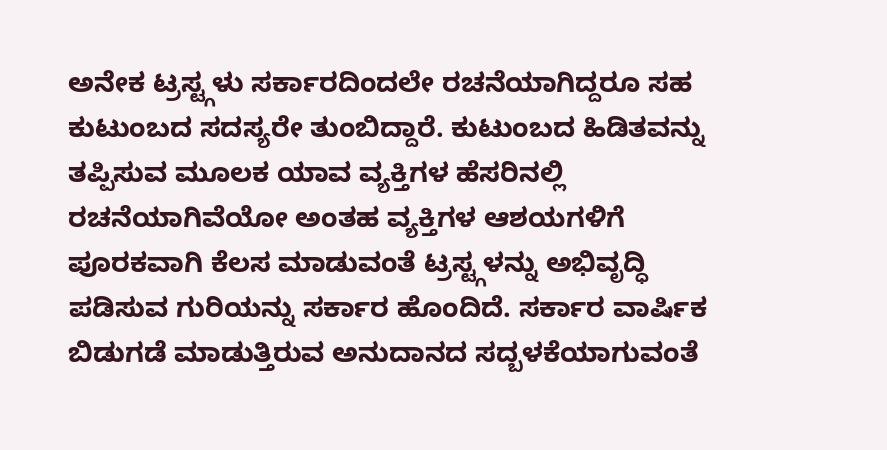ಅನೇಕ ಟ್ರಸ್ಟ್ಗಳು ಸರ್ಕಾರದಿಂದಲೇ ರಚನೆಯಾಗಿದ್ದರೂ ಸಹ ಕುಟುಂಬದ ಸದಸ್ಯರೇ ತುಂಬಿದ್ದಾರೆ. ಕುಟುಂಬದ ಹಿಡಿತವನ್ನು ತಪ್ಪಿಸುವ ಮೂಲಕ ಯಾವ ವ್ಯಕ್ತಿಗಳ ಹೆಸರಿನಲ್ಲಿ ರಚನೆಯಾಗಿವೆಯೋ ಅಂತಹ ವ್ಯಕ್ತಿಗಳ ಆಶಯಗಳಿಗೆ ಪೂರಕವಾಗಿ ಕೆಲಸ ಮಾಡುವಂತೆ ಟ್ರಸ್ಟ್ಗಳನ್ನು ಅಭಿವೃದ್ಧಿ ಪಡಿಸುವ ಗುರಿಯನ್ನು ಸರ್ಕಾರ ಹೊಂದಿದೆ. ಸರ್ಕಾರ ವಾರ್ಷಿಕ ಬಿಡುಗಡೆ ಮಾಡುತ್ತಿರುವ ಅನುದಾನದ ಸದ್ಬಳಕೆಯಾಗುವಂತೆ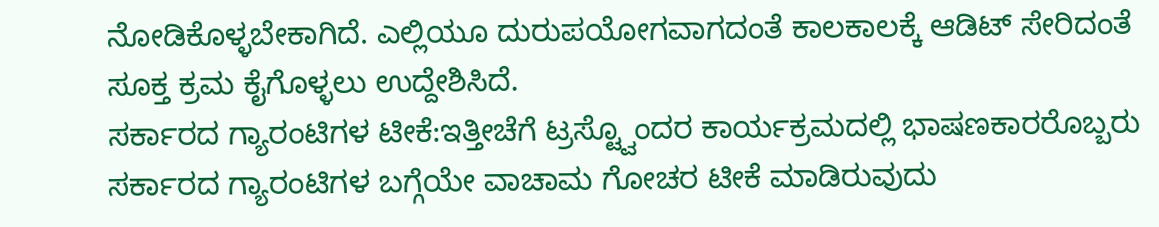ನೋಡಿಕೊಳ್ಳಬೇಕಾಗಿದೆ. ಎಲ್ಲಿಯೂ ದುರುಪಯೋಗವಾಗದಂತೆ ಕಾಲಕಾಲಕ್ಕೆ ಆಡಿಟ್ ಸೇರಿದಂತೆ ಸೂಕ್ತ ಕ್ರಮ ಕೈಗೊಳ್ಳಲು ಉದ್ದೇಶಿಸಿದೆ.
ಸರ್ಕಾರದ ಗ್ಯಾರಂಟಿಗಳ ಟೀಕೆ:ಇತ್ತೀಚೆಗೆ ಟ್ರಸ್ಟ್ವೊಂದರ ಕಾರ್ಯಕ್ರಮದಲ್ಲಿ ಭಾಷಣಕಾರರೊಬ್ಬರು ಸರ್ಕಾರದ ಗ್ಯಾರಂಟಿಗಳ ಬಗ್ಗೆಯೇ ವಾಚಾಮ ಗೋಚರ ಟೀಕೆ ಮಾಡಿರುವುದು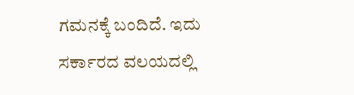ಗಮನಕ್ಕೆ ಬಂದಿದೆ. ಇದು ಸರ್ಕಾರದ ವಲಯದಲ್ಲಿ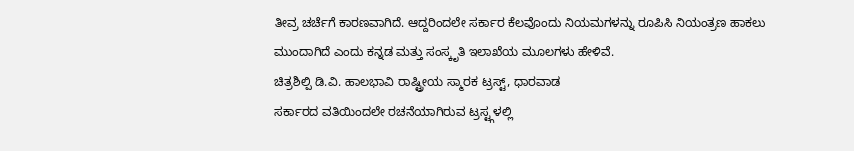ತೀವ್ರ ಚರ್ಚೆಗೆ ಕಾರಣವಾಗಿದೆ. ಆದ್ದರಿಂದಲೇ ಸರ್ಕಾರ ಕೆಲವೊಂದು ನಿಯಮಗಳನ್ನು ರೂಪಿಸಿ ನಿಯಂತ್ರಣ ಹಾಕಲು ಮುಂದಾಗಿದೆ ಎಂದು ಕನ್ನಡ ಮತ್ತು ಸಂಸ್ಕೃತಿ ಇಲಾಖೆಯ ಮೂಲಗಳು ಹೇಳಿವೆ.
ಚಿತ್ರಶಿಲ್ಪಿ ಡಿ.ವಿ. ಹಾಲಭಾವಿ ರಾಷ್ಟ್ರೀಯ ಸ್ಮಾರಕ ಟ್ರಸ್ಟ್, ಧಾರವಾಡ
ಸರ್ಕಾರದ ವತಿಯಿಂದಲೇ ರಚನೆಯಾಗಿರುವ ಟ್ರಸ್ಟ್ಗಳಲ್ಲಿ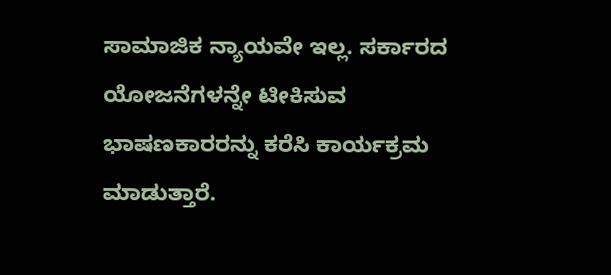ಸಾಮಾಜಿಕ ನ್ಯಾಯವೇ ಇಲ್ಲ. ಸರ್ಕಾರದ ಯೋಜನೆಗಳನ್ನೇ ಟೀಕಿಸುವ ಭಾಷಣಕಾರರನ್ನು ಕರೆಸಿ ಕಾರ್ಯಕ್ರಮ ಮಾಡುತ್ತಾರೆ.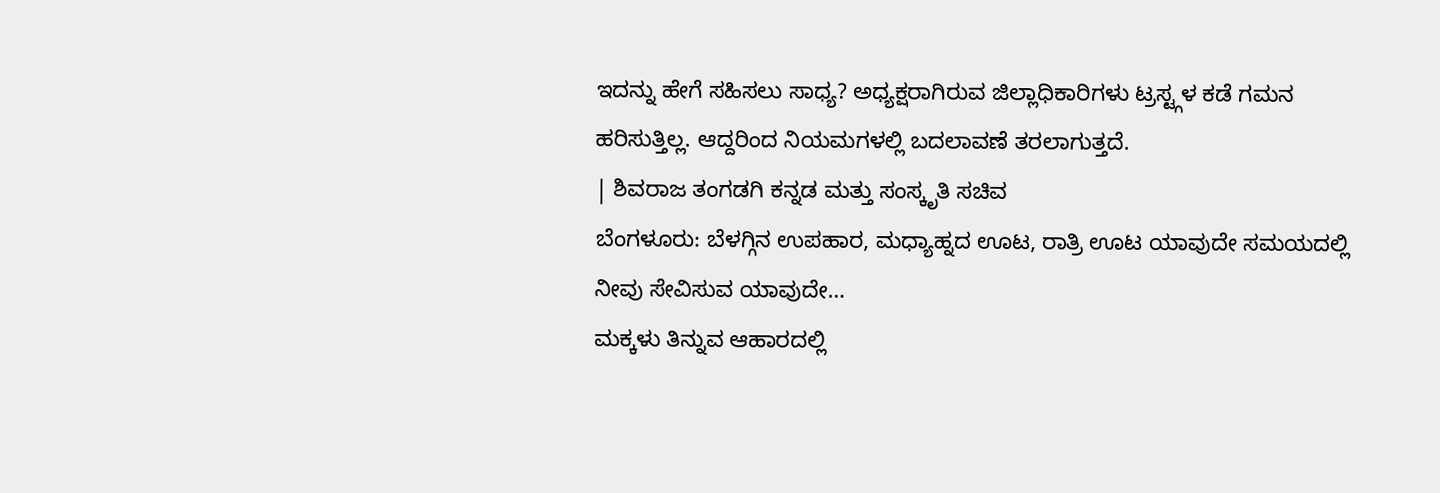ಇದನ್ನು ಹೇಗೆ ಸಹಿಸಲು ಸಾಧ್ಯ? ಅಧ್ಯಕ್ಷರಾಗಿರುವ ಜಿಲ್ಲಾಧಿಕಾರಿಗಳು ಟ್ರಸ್ಟ್ಗಳ ಕಡೆ ಗಮನ ಹರಿಸುತ್ತಿಲ್ಲ. ಆದ್ದರಿಂದ ನಿಯಮಗಳಲ್ಲಿ ಬದಲಾವಣೆ ತರಲಾಗುತ್ತದೆ.
| ಶಿವರಾಜ ತಂಗಡಗಿ ಕನ್ನಡ ಮತ್ತು ಸಂಸ್ಕೃತಿ ಸಚಿವ
ಬೆಂಗಳೂರು: ಬೆಳಗ್ಗಿನ ಉಪಹಾರ, ಮಧ್ಯಾಹ್ನದ ಊಟ, ರಾತ್ರಿ ಊಟ ಯಾವುದೇ ಸಮಯದಲ್ಲಿ ನೀವು ಸೇವಿಸುವ ಯಾವುದೇ…
ಮಕ್ಕಳು ತಿನ್ನುವ ಆಹಾರದಲ್ಲಿ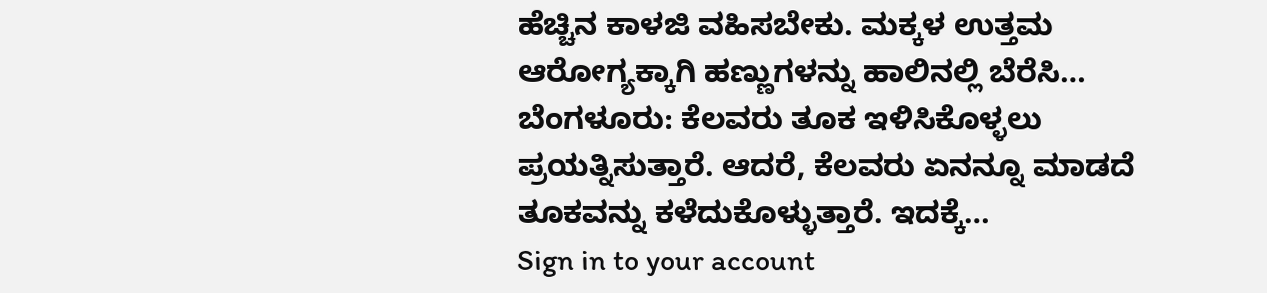ಹೆಚ್ಚಿನ ಕಾಳಜಿ ವಹಿಸಬೇಕು. ಮಕ್ಕಳ ಉತ್ತಮ ಆರೋಗ್ಯಕ್ಕಾಗಿ ಹಣ್ಣುಗಳನ್ನು ಹಾಲಿನಲ್ಲಿ ಬೆರೆಸಿ…
ಬೆಂಗಳೂರು: ಕೆಲವರು ತೂಕ ಇಳಿಸಿಕೊಳ್ಳಲು ಪ್ರಯತ್ನಿಸುತ್ತಾರೆ. ಆದರೆ, ಕೆಲವರು ಏನನ್ನೂ ಮಾಡದೆ ತೂಕವನ್ನು ಕಳೆದುಕೊಳ್ಳುತ್ತಾರೆ. ಇದಕ್ಕೆ…
Sign in to your account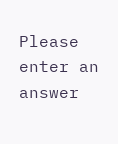Please enter an answer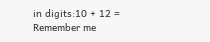in digits:10 + 12 =
Remember me